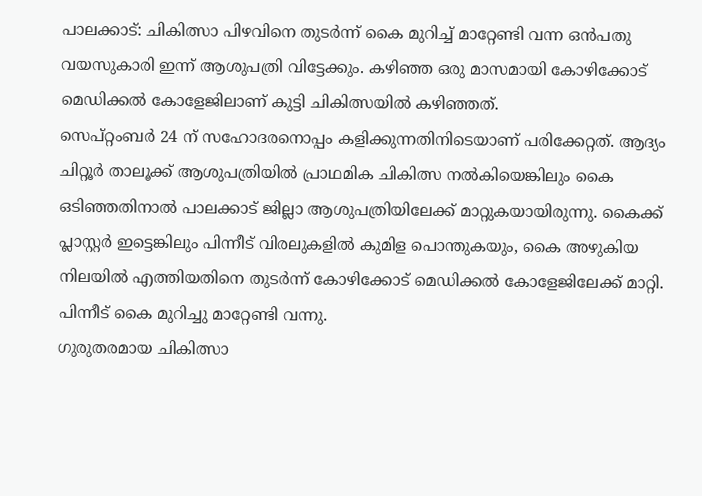പാലക്കാട്: ചികിത്സാ പിഴവിനെ തുടർന്ന് കൈ മുറിച്ച് മാറ്റേണ്ടി വന്ന ഒൻപതു വയസുകാരി ഇന്ന് ആശുപത്രി വിട്ടേക്കും. കഴിഞ്ഞ ഒരു മാസമായി കോഴിക്കോട് മെഡിക്കൽ കോളേജിലാണ് കുട്ടി ചികിത്സയിൽ കഴിഞ്ഞത്.
സെപ്റ്റംബർ 24 ന് സഹോദരനൊപ്പം കളിക്കുന്നതിനിടെയാണ് പരിക്കേറ്റത്. ആദ്യം ചിറ്റൂർ താലൂക്ക് ആശുപത്രിയിൽ പ്രാഥമിക ചികിത്സ നൽകിയെങ്കിലും കൈ ഒടിഞ്ഞതിനാൽ പാലക്കാട് ജില്ലാ ആശുപത്രിയിലേക്ക് മാറ്റുകയായിരുന്നു. കൈക്ക് പ്ലാസ്റ്റർ ഇട്ടെങ്കിലും പിന്നീട് വിരലുകളിൽ കുമിള പൊന്തുകയും, കൈ അഴുകിയ നിലയിൽ എത്തിയതിനെ തുടർന്ന് കോഴിക്കോട് മെഡിക്കൽ കോളേജിലേക്ക് മാറ്റി. പിന്നീട് കൈ മുറിച്ചു മാറ്റേണ്ടി വന്നു.
ഗുരുതരമായ ചികിത്സാ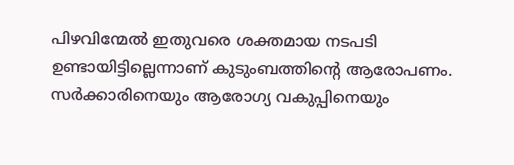പിഴവിന്മേൽ ഇതുവരെ ശക്തമായ നടപടി ഉണ്ടായിട്ടില്ലെന്നാണ് കുടുംബത്തിന്റെ ആരോപണം. സർക്കാരിനെയും ആരോഗ്യ വകുപ്പിനെയും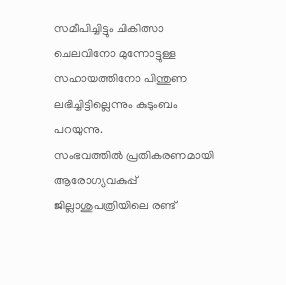സമീപിച്ചിട്ടും ചികിത്സാ ചെലവിനോ മുന്നോട്ടുള്ള സഹായത്തിനോ പിന്തുണ ലഭിച്ചിട്ടില്ലെന്നും കുടുംബം പറയുന്നു.
സംഭവത്തിൽ പ്രതികരണമായി ആരോഗ്യവകുപ്പ് ജില്ലാശുപത്രിയിലെ രണ്ട്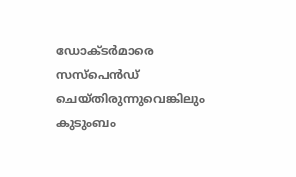ഡോക്ടർമാരെ സസ്പെൻഡ് ചെയ്തിരുന്നുവെങ്കിലും കുടുംബം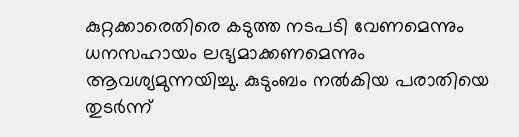കുറ്റക്കാരെതിരെ കടുത്ത നടപടി വേണമെന്നും ധനസഹായം ലഭ്യമാക്കണമെന്നും ആവശ്യമുന്നയിച്ചു. കുടുംബം നൽകിയ പരാതിയെ തുടർന്ന്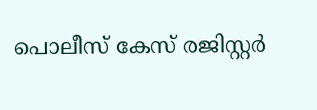പൊലീസ് കേസ് രജിസ്റ്റർ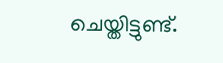ചെയ്തിട്ടുണ്ട്.